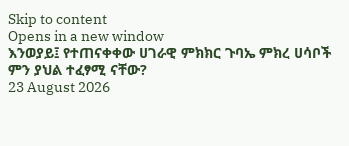Skip to content
Opens in a new window
እንወያይ፤ የተጠናቀቀው ሀገራዊ ምክክር ጉባኤ ምክረ ሀሳቦች ምን ያህል ተፈፃሚ ናቸው?
23 August 2026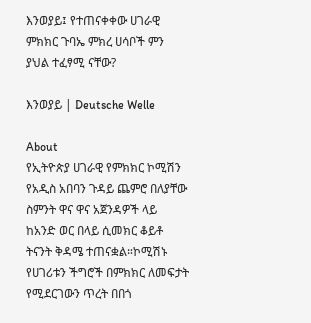እንወያይ፤ የተጠናቀቀው ሀገራዊ ምክክር ጉባኤ ምክረ ሀሳቦች ምን ያህል ተፈፃሚ ናቸው?

እንወያይ | Deutsche Welle

About
የኢትዮጵያ ሀገራዊ የምክክር ኮሚሽን የአዲስ አበባን ጉዳይ ጨምሮ በለያቸው ስምንት ዋና ዋና አጀንዳዎች ላይ ከአንድ ወር በላይ ሲመክር ቆይቶ ትናንት ቅዳሜ ተጠናቋል።ኮሚሽኑ የሀገሪቱን ችግሮች በምክክር ለመፍታት የሚደርገውን ጥረት በበጎ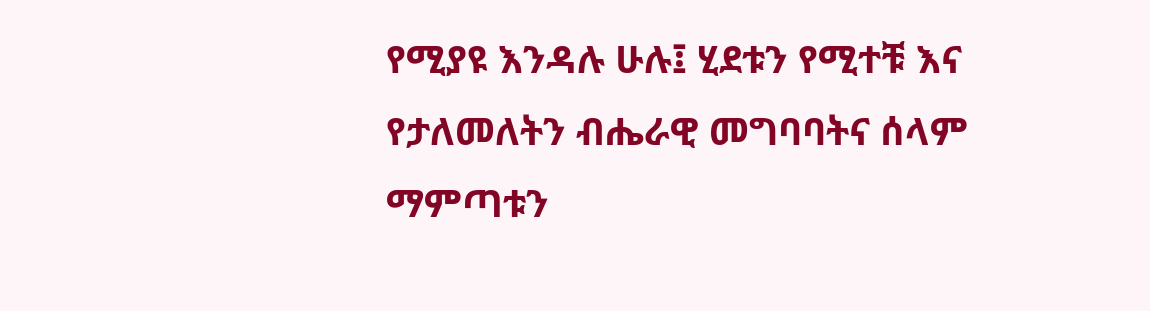የሚያዩ እንዳሉ ሁሉ፤ ሂደቱን የሚተቹ እና የታለመለትን ብሔራዊ መግባባትና ሰላም ማምጣቱን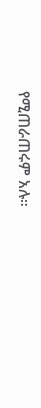የሚጠራጠሩም አሉ።